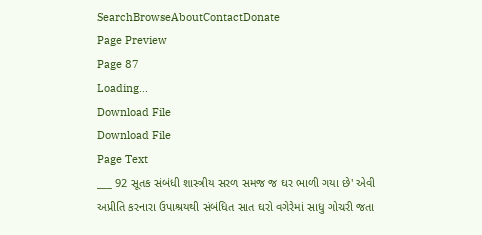SearchBrowseAboutContactDonate
Page Preview
Page 87
Loading...
Download File
Download File
Page Text
___ 92 સૂતક સંબંધી શાસ્ત્રીય સરળ સમજ જ ઘર ભાળી ગયા છે' એવી અપ્રીતિ કરનારા ઉપાશ્રયથી સંબંધિત સાત ઘરો વગેરેમાં સાધુ ગોચરી જતા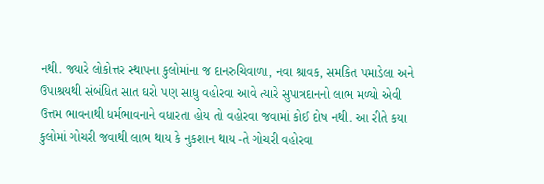નથી. જ્યારે લોકોત્તર સ્થાપના કુલોમાંના જ દાનરુચિવાળા, નવા શ્રાવક, સમકિત પમાડેલા અને ઉપાશ્રયથી સંબંધિત સાત ઘરો પણ સાધુ વહોરવા આવે ત્યારે સુપાત્રદાનનો લાભ મળ્યો એવી ઉત્તમ ભાવનાથી ધર્મભાવનાને વધારતા હોય તો વહોરવા જવામાં કોઈ દોષ નથી. આ રીતે કયા કુલોમાં ગોચરી જવાથી લાભ થાય કે નુકશાન થાય -તે ગોચરી વહોરવા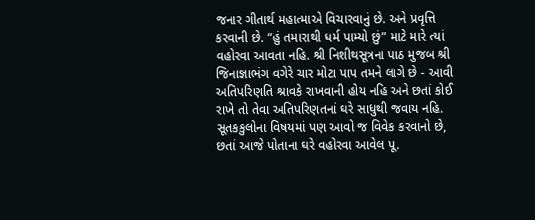જનાર ગીતાર્થ મહાત્માએ વિચારવાનું છે. અને પ્રવૃત્તિ કરવાની છે. “હું તમારાથી ધર્મ પામ્યો છું” માટે મારે ત્યાં વહોરવા આવતા નહિ. શ્રી નિશીથસૂત્રના પાઠ મુજબ શ્રી જિનાજ્ઞાભંગ વગેરે ચાર મોટા પાપ તમને લાગે છે - આવી અતિપરિણતિ શ્રાવકે રાખવાની હોય નહિ અને છતાં કોઈ રાખે તો તેવા અતિપરિણતનાં ઘરે સાધુથી જવાય નહિ. સૂતકકુલોના વિષયમાં પણ આવો જ વિવેક કરવાનો છે, છતાં આજે પોતાના ઘરે વહોરવા આવેલ પૂ.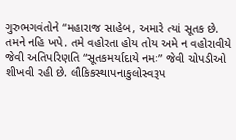ગુરુભગવંતોને “મહારાજ સાહેબ, અમારે ત્યાં સૂતક છે. તમને નહિ ખપે. તમે વહોરતા હોય તોય અમે ન વહોરાવીયે જેવી અતિપરિણતિ “સૂતકમર્યાદાયે નમઃ” જેવી ચોપડીઓ શીખવી રહી છે. લૌકિકસ્થાપનાકુલોસ્વરૂપ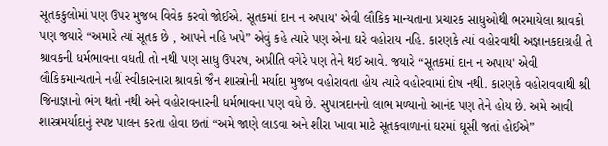સૂતકકુલોમાં પણ ઉપર મુજબ વિવેક કરવો જોઈએ. સૂતકમાં દાન ન અપાય' એવી લૌકિક માન્યતાના પ્રચારક સાધુઓથી ભરમાયેલા શ્રાવકો પણ જયારે “અમારે ત્યાં સૂતક છે , આપને નહિ ખપે” એવું કહે ત્યારે પણ એના ઘરે વહોરાય નહિ. કારણકે ત્યાં વહોરવાથી અજ્ઞાનકદાગ્રહી તે શ્રાવકની ધર્મભાવના વધતી તો નથી પણ સાધુ ઉપરષ, અપ્રીતિ વગેરે પણ તેને થઈ આવે. જયારે “સૂતકમાં દાન ન અપાય' એવી લૌકિકમાન્યતાને નહીં સ્વીકારનારા શ્રાવકો જૈન શાસ્ત્રોની મર્યાદા મુજબ વહોરાવતા હોય ત્યારે વહોરવામાં દોષ નથી. કારણકે વહોરાવવાથી શ્રી જિનાજ્ઞાનો ભંગ થતો નથી અને વહોરાવનારની ધર્મભાવના પણ વધે છે. સુપાત્રદાનનો લાભ મળ્યાનો આનંદ પણ તેને હોય છે. અમે આવી શાસ્ત્રમર્યાદાનું સ્પષ્ટ પાલન કરતા હોવા છતાં “અમે જાણે લાડવા અને શીરા ખાવા માટે સૂતકવાળાનાં ઘરમાં ઘૂસી જતાં હોઈએ”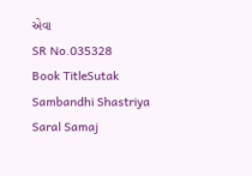એવા
SR No.035328
Book TitleSutak Sambandhi Shastriya Saral Samaj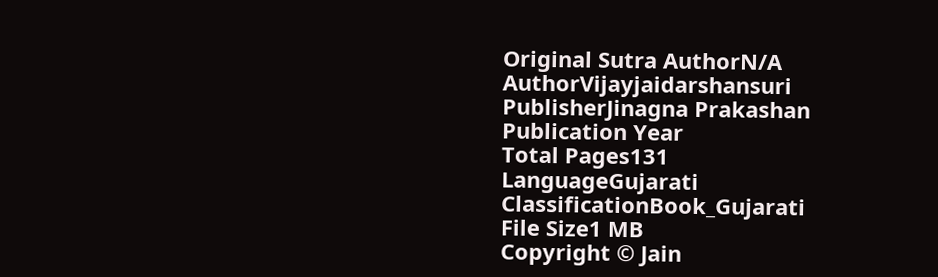Original Sutra AuthorN/A
AuthorVijayjaidarshansuri
PublisherJinagna Prakashan
Publication Year
Total Pages131
LanguageGujarati
ClassificationBook_Gujarati
File Size1 MB
Copyright © Jain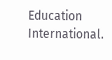Education International.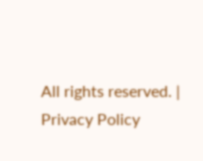All rights reserved. | Privacy Policy